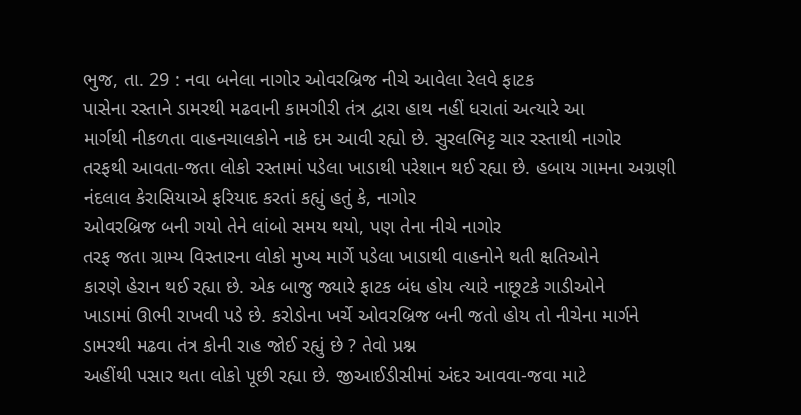ભુજ, તા. 29 : નવા બનેલા નાગોર ઓવરબ્રિજ નીચે આવેલા રેલવે ફાટક
પાસેના રસ્તાને ડામરથી મઢવાની કામગીરી તંત્ર દ્વારા હાથ નહીં ધરાતાં અત્યારે આ
માર્ગથી નીકળતા વાહનચાલકોને નાકે દમ આવી રહ્યો છે. સુરલભિટ્ટ ચાર રસ્તાથી નાગોર
તરફથી આવતા-જતા લોકો રસ્તામાં પડેલા ખાડાથી પરેશાન થઈ રહ્યા છે. હબાય ગામના અગ્રણી
નંદલાલ કેરાસિયાએ ફરિયાદ કરતાં કહ્યું હતું કે, નાગોર
ઓવરબ્રિજ બની ગયો તેને લાંબો સમય થયો, પણ તેના નીચે નાગોર
તરફ જતા ગ્રામ્ય વિસ્તારના લોકો મુખ્ય માર્ગે પડેલા ખાડાથી વાહનોને થતી ક્ષતિઓને
કારણે હેરાન થઈ રહ્યા છે. એક બાજુ જ્યારે ફાટક બંધ હોય ત્યારે નાછૂટકે ગાડીઓને
ખાડામાં ઊભી રાખવી પડે છે. કરોડોના ખર્ચે ઓવરબ્રિજ બની જતો હોય તો નીચેના માર્ગને
ડામરથી મઢવા તંત્ર કોની રાહ જોઈ રહ્યું છે ? તેવો પ્રશ્ન
અહીંથી પસાર થતા લોકો પૂછી રહ્યા છે. જીઆઈડીસીમાં અંદર આવવા-જવા માટે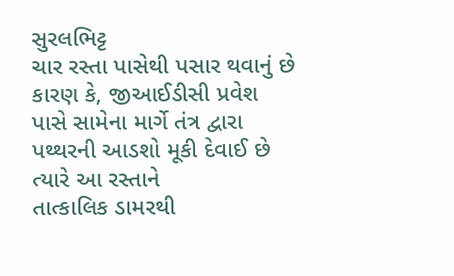સુરલભિટ્ટ
ચાર રસ્તા પાસેથી પસાર થવાનું છે કારણ કે, જીઆઈડીસી પ્રવેશ
પાસે સામેના માર્ગે તંત્ર દ્વારા પથ્થરની આડશો મૂકી દેવાઈ છે ત્યારે આ રસ્તાને
તાત્કાલિક ડામરથી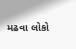મઢવા લોકો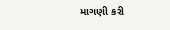માગણી કરી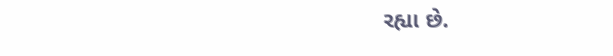રહ્યા છે.